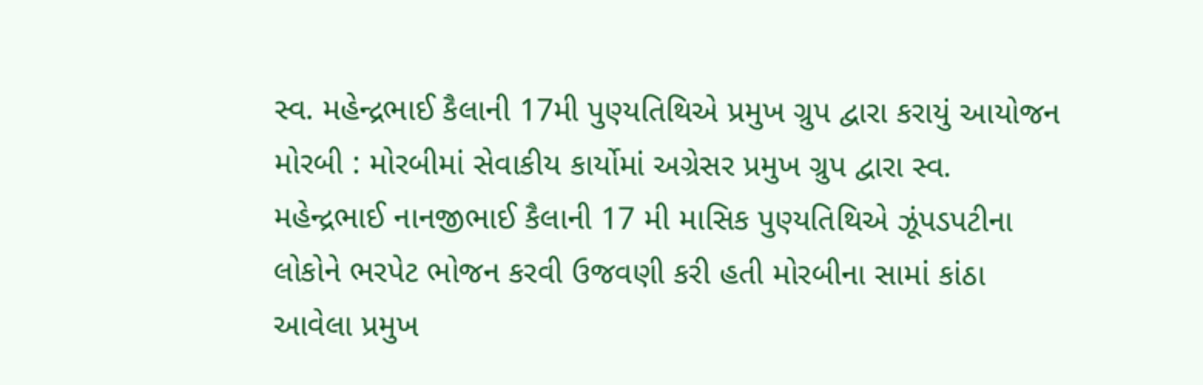સ્વ. મહેન્દ્રભાઈ કૈલાની 17મી પુણ્યતિથિએ પ્રમુખ ગ્રુપ દ્વારા કરાયું આયોજન મોરબી : મોરબીમાં સેવાકીય કાર્યોમાં અગ્રેસર પ્રમુખ ગ્રુપ દ્વારા સ્વ. મહેન્દ્રભાઈ નાનજીભાઈ કૈલાની 17 મી માસિક પુણ્યતિથિએ ઝૂંપડપટીના લોકોને ભરપેટ ભોજન કરવી ઉજવણી કરી હતી મોરબીના સામાં કાંઠા આવેલા પ્રમુખ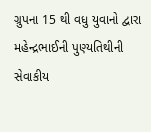ગ્રુપના 15 થી વધુ યુવાનો દ્વારા મહેન્દ્રભાઈની પુણ્યતિથીની સેવાકીય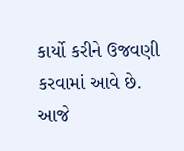કાર્યો કરીને ઉજવણી કરવામાં આવે છે. આજે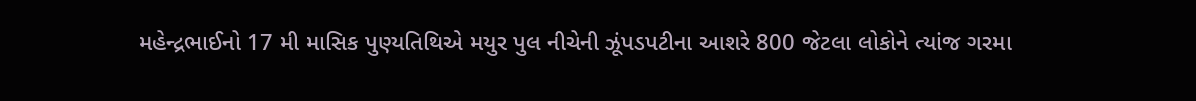મહેન્દ્રભાઈનો 17 મી માસિક પુણ્યતિથિએ મયુર પુલ નીચેની ઝૂંપડપટીના આશરે 800 જેટલા લોકોને ત્યાંજ ગરમા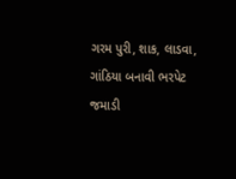ગરમ પુરી, શાક, લાડવા, ગાંઠિયા બનાવી ભરપેટ જમાડી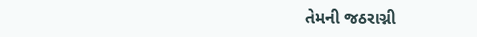તેમની જઠરાગ્ની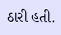ઠારી હતી.